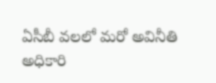ఏసీబీ వలలో మరో అవినీతి అధికారి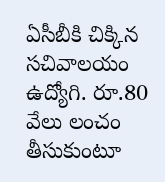ఏసీబీకి చిక్కిన సచివాలయం ఉద్యోగి. రూ.80 వేలు లంచం తీసుకుంటూ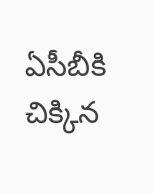ఏసీబీకి చిక్కిన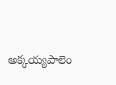అక్కయ్యపాలెం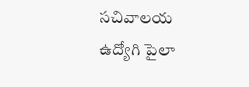సచివాలయ ఉద్యోగి పైలా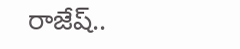రాజేష్..